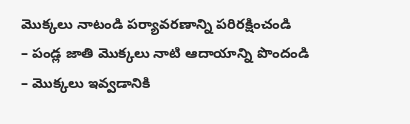మొక్కలు నాటండి పర్యావరణాన్ని పరిరక్షించండి
– పండ్ల జాతి మొక్కలు నాటి ఆదాయాన్ని పొందండి
– మొక్కలు ఇవ్వడానికి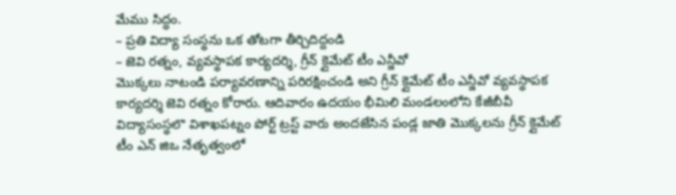మేము సిద్ధం.
– ప్రతి విద్యా సంస్థను ఒక తోటగా తీర్చిదిద్దండి
– జెవి రత్నం, వ్యవస్థాపక కార్యదర్శి, గ్రీన్ క్లైమేట్ టీం ఎన్జీవో
మొక్కలు నాటండి పర్యావరణాన్ని పరిరక్షించండి అని గ్రీన్ క్లైమేట్ టీం ఎన్జీవో వ్యవస్థాపక కార్యదర్శి జెవి రత్నం కోరారు. ఆదివారం ఉదయం భీమిలి మండలంలోని కేజీబీవీ విద్యాసంస్థలొ విశాఖపట్నం పోర్ట్ ట్రస్ట్ వారు అందజేసిన పండ్ల జాతి మొక్కలను గ్రీన్ క్లైమేట్ టీం ఎన్ జిఒ నేతృత్వంలో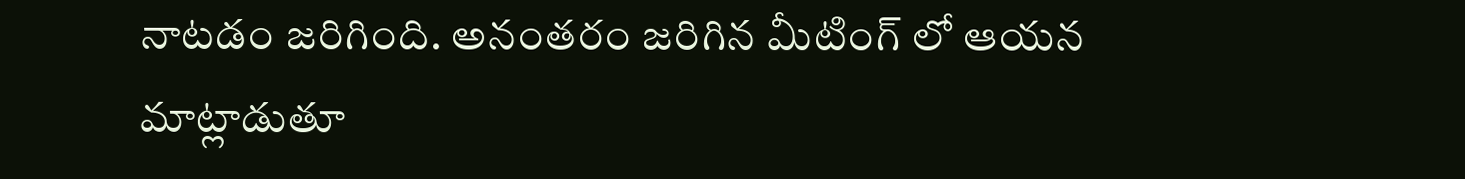నాటడం జరిగింది. అనంతరం జరిగిన మీటింగ్ లో ఆయన మాట్లాడుతూ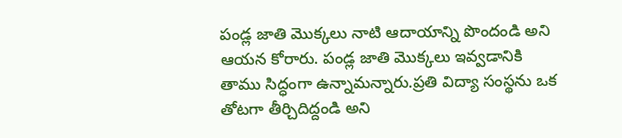పండ్ల జాతి మొక్కలు నాటి ఆదాయాన్ని పొందండి అని ఆయన కోరారు. పండ్ల జాతి మొక్కలు ఇవ్వడానికి తాము సిద్ధంగా ఉన్నామన్నారు.ప్రతి విద్యా సంస్థను ఒక తోటగా తీర్చిదిద్దండి అని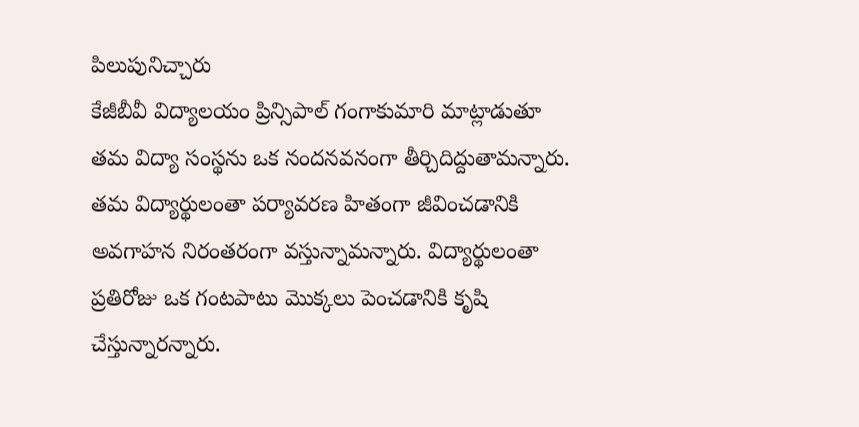పిలుపునిచ్చారు
కేజీబీవీ విద్యాలయం ప్రిన్సిపాల్ గంగాకుమారి మాట్లాడుతూ తమ విద్యా సంస్థను ఒక నందనవనంగా తీర్చిదిద్దుతామన్నారు. తమ విద్యార్థులంతా పర్యావరణ హితంగా జీవించడానికి అవగాహన నిరంతరంగా వస్తున్నామన్నారు. విద్యార్థులంతా ప్రతిరోజు ఒక గంటపాటు మొక్కలు పెంచడానికి కృషి చేస్తున్నారన్నారు.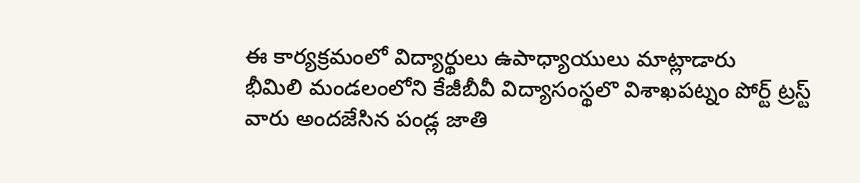ఈ కార్యక్రమంలో విద్యార్థులు ఉపాధ్యాయులు మాట్లాడారు
భీమిలి మండలంలోని కేజీబీవీ విద్యాసంస్థలొ విశాఖపట్నం పోర్ట్ ట్రస్ట్ వారు అందజేసిన పండ్ల జాతి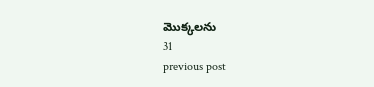మొక్కలను
31
previous post